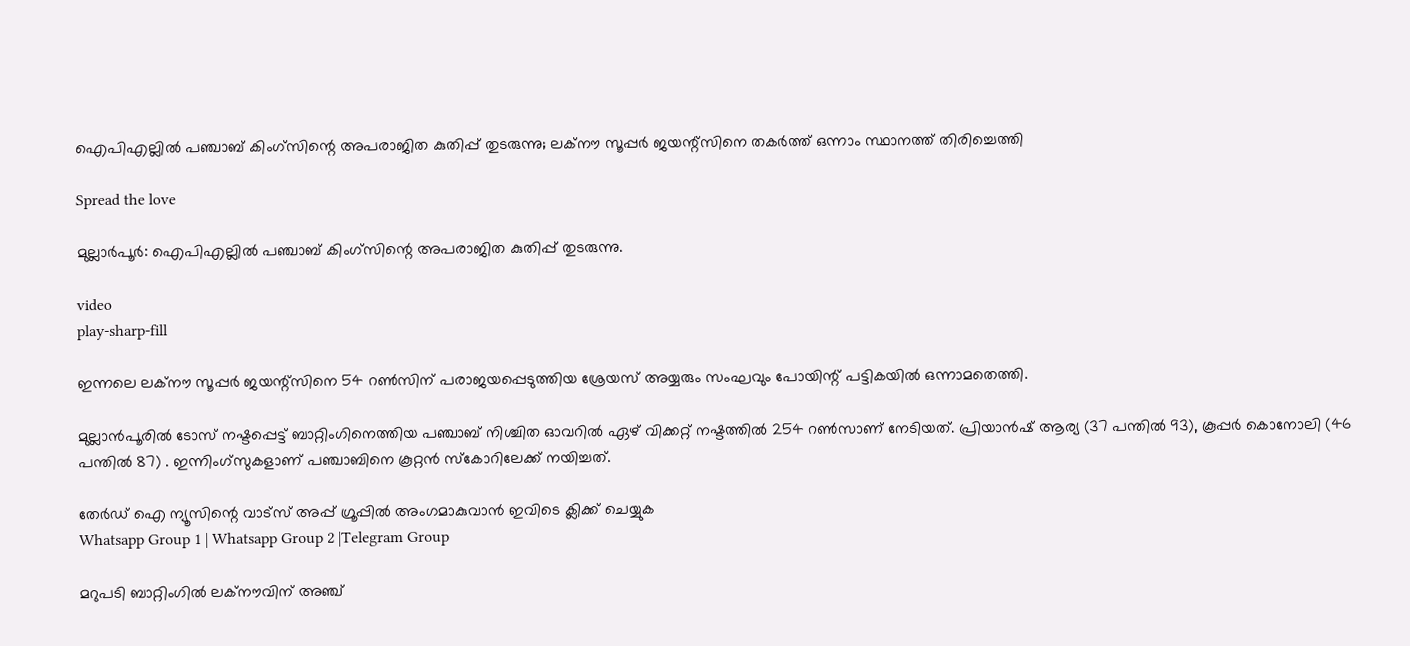ഐപിഎല്ലില്‍ പഞ്ചാബ് കിംഗ്‌സിന്റെ അപരാജിത കുതിപ്പ് തുടരുന്നു; ലക്‌നൗ സൂപ്പര്‍ ജയന്റ്‌സിനെ തകര്‍ത്ത് ഒന്നാം സ്ഥാനത്ത് തിരിച്ചെത്തി

Spread the love

മുല്ലാര്‍പൂര്‍: ഐപിഎല്ലില്‍ പഞ്ചാബ് കിംഗ്‌സിന്റെ അപരാജിത കുതിപ്പ് തുടരുന്നു.

video
play-sharp-fill

ഇന്നലെ ലക്‌നൗ സൂപ്പര്‍ ജയന്റ്‌സിനെ 54 റണ്‍സിന് പരാജയപ്പെടുത്തിയ ശ്രേയസ് അയ്യരും സംഘവും പോയിന്റ് പട്ടികയില്‍ ഒന്നാമതെത്തി.

മുല്ലാന്‍പൂരില്‍ ടോസ് നഷ്ടപ്പെട്ട് ബാറ്റിംഗിനെത്തിയ പഞ്ചാബ് നിശ്ചിത ഓവറില്‍ ഏഴ് വിക്കറ്റ് നഷ്ടത്തില്‍ 254 റണ്‍സാണ് നേടിയത്. പ്രിയാന്‍ഷ് ആര്യ (37 പന്തില്‍ 93), കൂപ്പര്‍ കൊനോലി (46 പന്തില്‍ 87) . ഇന്നിംഗ്‌സുകളാണ് പഞ്ചാബിനെ കൂറ്റന്‍ സ്‌കോറിലേക്ക് നയിച്ചത്.

തേർഡ് ഐ ന്യൂസിന്റെ വാട്സ് അപ്പ് ഗ്രൂപ്പിൽ അംഗമാകുവാൻ ഇവിടെ ക്ലിക്ക് ചെയ്യുക
Whatsapp Group 1 | Whatsapp Group 2 |Telegram Group

മറുപടി ബാറ്റിംഗില്‍ ലക്‌നൗവിന് അഞ്ച്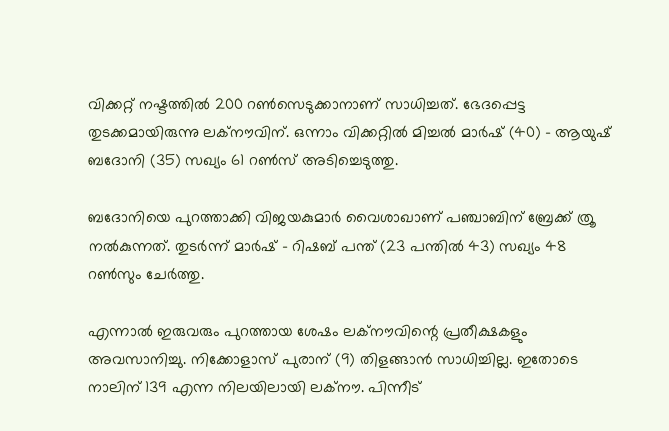വിക്കറ്റ് നഷ്ടത്തില്‍ 200 റണ്‍സെടുക്കാനാണ് സാധിച്ചത്. ഭേദപ്പെട്ട തുടക്കമായിരുന്നു ലക്‌നൗവിന്. ഒന്നാം വിക്കറ്റില്‍ മിച്ചല്‍ മാര്‍ഷ് (40) – ആയുഷ് ബദോനി (35) സഖ്യം 61 റണ്‍സ് അടിച്ചെടുത്തു.

ബദോനിയെ പുറത്താക്കി വിജയകുമാര്‍ വൈശാഖാണ് പഞ്ചാബിന് ബ്രേക്ക് ത്രൂ നല്‍കുന്നത്. തുടര്‍ന്ന് മാര്‍ഷ് – റിഷബ് പന്ത് (23 പന്തില്‍ 43) സഖ്യം 48 റണ്‍സും ചേര്‍ത്തു.

എന്നാല്‍ ഇരുവരും പുറത്തായ ശേഷം ലക്‌നൗവിന്റെ പ്രതീക്ഷകളും അവസാനിച്ചു. നിക്കോളാസ് പുരാന് (9) തിളങ്ങാന്‍ സാധിച്ചില്ല. ഇതോടെ നാലിന് 139 എന്ന നിലയിലായി ലക്‌നൗ. പിന്നീട്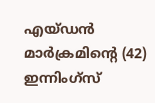എയ്ഡന്‍ മാര്‍ക്രമിന്‍റെ (42) ഇന്നിംഗ്സ്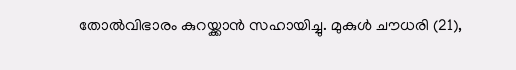തോല്‍വിഭാരം കുറയ്ക്കാന്‍ സഹായിച്ചു. മുകുള്‍ ചൗധരി (21),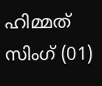ഹിമ്മത് സിംഗ് (01)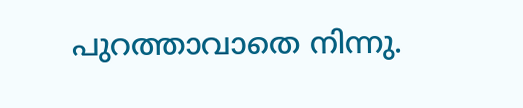പുറത്താവാതെ നിന്നു.